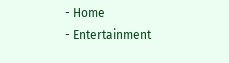- Home
- Entertainment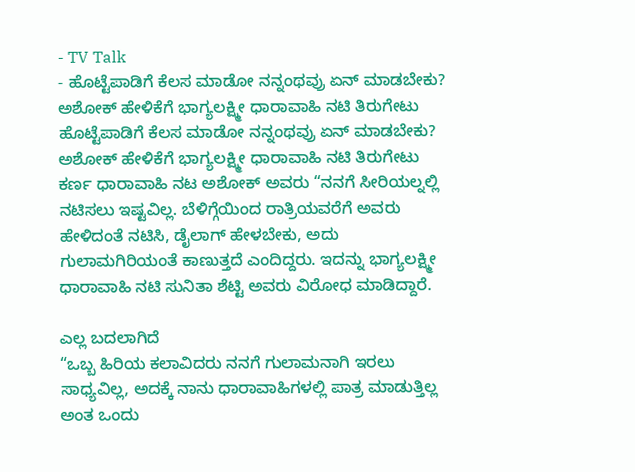- TV Talk
- ಹೊಟ್ಟೆಪಾಡಿಗೆ ಕೆಲಸ ಮಾಡೋ ನನ್ನಂಥವ್ರು ಏನ್ ಮಾಡಬೇಕು? ಅಶೋಕ್ ಹೇಳಿಕೆಗೆ ಭಾಗ್ಯಲಕ್ಷ್ಮೀ ಧಾರಾವಾಹಿ ನಟಿ ತಿರುಗೇಟು
ಹೊಟ್ಟೆಪಾಡಿಗೆ ಕೆಲಸ ಮಾಡೋ ನನ್ನಂಥವ್ರು ಏನ್ ಮಾಡಬೇಕು? ಅಶೋಕ್ ಹೇಳಿಕೆಗೆ ಭಾಗ್ಯಲಕ್ಷ್ಮೀ ಧಾರಾವಾಹಿ ನಟಿ ತಿರುಗೇಟು
ಕರ್ಣ ಧಾರಾವಾಹಿ ನಟ ಅಶೋಕ್ ಅವರು “ನನಗೆ ಸೀರಿಯಲ್ನಲ್ಲಿ ನಟಿಸಲು ಇಷ್ಟವಿಲ್ಲ. ಬೆಳಿಗ್ಗೆಯಿಂದ ರಾತ್ರಿಯವರೆಗೆ ಅವರು ಹೇಳಿದಂತೆ ನಟಿಸಿ, ಡೈಲಾಗ್ ಹೇಳಬೇಕು, ಅದು ಗುಲಾಮಗಿರಿಯಂತೆ ಕಾಣುತ್ತದೆ ಎಂದಿದ್ದರು. ಇದನ್ನು ಭಾಗ್ಯಲಕ್ಷ್ಮೀ ಧಾರಾವಾಹಿ ನಟಿ ಸುನಿತಾ ಶೆಟ್ಟಿ ಅವರು ವಿರೋಧ ಮಾಡಿದ್ದಾರೆ.

ಎಲ್ಲ ಬದಲಾಗಿದೆ
“ಒಬ್ಬ ಹಿರಿಯ ಕಲಾವಿದರು ನನಗೆ ಗುಲಾಮನಾಗಿ ಇರಲು ಸಾಧ್ಯವಿಲ್ಲ, ಅದಕ್ಕೆ ನಾನು ಧಾರಾವಾಹಿಗಳಲ್ಲಿ ಪಾತ್ರ ಮಾಡುತ್ತಿಲ್ಲ ಅಂತ ಒಂದು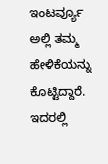ಇಂಟರ್ವ್ಯೂ ಅಲ್ಲಿ ತಮ್ಮ ಹೇಳಿಕೆಯನ್ನು ಕೊಟ್ಟಿದ್ದಾರೆ. ಇದರಲ್ಲಿ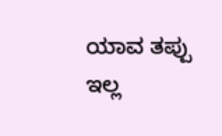ಯಾವ ತಪ್ಪು ಇಲ್ಲ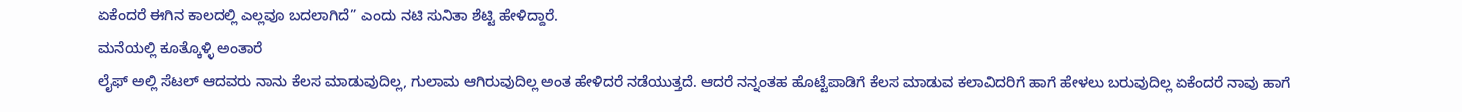ಏಕೆಂದರೆ ಈಗಿನ ಕಾಲದಲ್ಲಿ ಎಲ್ಲವೂ ಬದಲಾಗಿದೆ” ಎಂದು ನಟಿ ಸುನಿತಾ ಶೆಟ್ಟಿ ಹೇಳಿದ್ದಾರೆ.
ಮನೆಯಲ್ಲಿ ಕೂತ್ಕೊಳ್ಳಿ ಅಂತಾರೆ
ಲೈಫ್ ಅಲ್ಲಿ ಸೆಟಲ್ ಆದವರು ನಾನು ಕೆಲಸ ಮಾಡುವುದಿಲ್ಲ, ಗುಲಾಮ ಆಗಿರುವುದಿಲ್ಲ ಅಂತ ಹೇಳಿದರೆ ನಡೆಯುತ್ತದೆ. ಆದರೆ ನನ್ನಂತಹ ಹೊಟ್ಟೆಪಾಡಿಗೆ ಕೆಲಸ ಮಾಡುವ ಕಲಾವಿದರಿಗೆ ಹಾಗೆ ಹೇಳಲು ಬರುವುದಿಲ್ಲ ಏಕೆಂದರೆ ನಾವು ಹಾಗೆ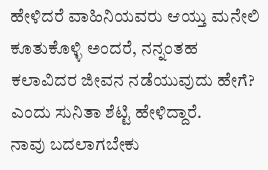ಹೇಳಿದರೆ ವಾಹಿನಿಯವರು ಆಯ್ತು ಮನೇಲಿ ಕೂತುಕೊಳ್ಳಿ ಅಂದರೆ, ನನ್ನಂತಹ ಕಲಾವಿದರ ಜೀವನ ನಡೆಯುವುದು ಹೇಗೆ? ಎಂದು ಸುನಿತಾ ಶೆಟ್ಟಿ ಹೇಳಿದ್ದಾರೆ.
ನಾವು ಬದಲಾಗಬೇಕು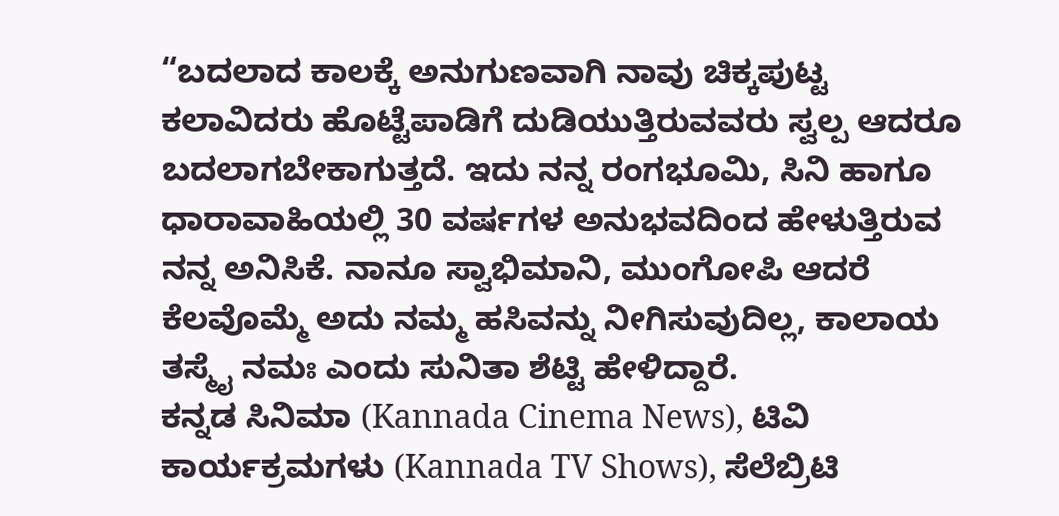“ಬದಲಾದ ಕಾಲಕ್ಕೆ ಅನುಗುಣವಾಗಿ ನಾವು ಚಿಕ್ಕಪುಟ್ಟ ಕಲಾವಿದರು ಹೊಟ್ಟೆಪಾಡಿಗೆ ದುಡಿಯುತ್ತಿರುವವರು ಸ್ವಲ್ಪ ಆದರೂ ಬದಲಾಗಬೇಕಾಗುತ್ತದೆ. ಇದು ನನ್ನ ರಂಗಭೂಮಿ, ಸಿನಿ ಹಾಗೂ ಧಾರಾವಾಹಿಯಲ್ಲಿ 30 ವರ್ಷಗಳ ಅನುಭವದಿಂದ ಹೇಳುತ್ತಿರುವ ನನ್ನ ಅನಿಸಿಕೆ. ನಾನೂ ಸ್ವಾಭಿಮಾನಿ, ಮುಂಗೋಪಿ ಆದರೆ ಕೆಲವೊಮ್ಮೆ ಅದು ನಮ್ಮ ಹಸಿವನ್ನು ನೀಗಿಸುವುದಿಲ್ಲ, ಕಾಲಾಯ ತಸ್ಮೈ ನಮಃ ಎಂದು ಸುನಿತಾ ಶೆಟ್ಟಿ ಹೇಳಿದ್ದಾರೆ.
ಕನ್ನಡ ಸಿನಿಮಾ (Kannada Cinema News), ಟಿವಿ ಕಾರ್ಯಕ್ರಮಗಳು (Kannada TV Shows), ಸೆಲೆಬ್ರಿಟಿ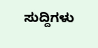ಸುದ್ದಿಗಳು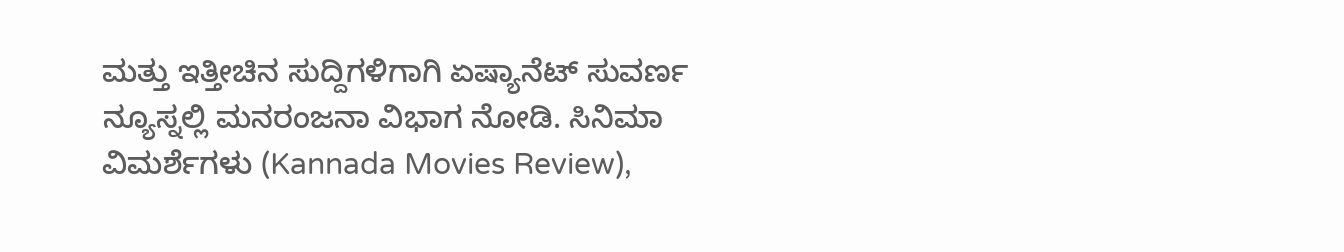ಮತ್ತು ಇತ್ತೀಚಿನ ಸುದ್ದಿಗಳಿಗಾಗಿ ಏಷ್ಯಾನೆಟ್ ಸುವರ್ಣ ನ್ಯೂಸ್ನಲ್ಲಿ ಮನರಂಜನಾ ವಿಭಾಗ ನೋಡಿ. ಸಿನಿಮಾ ವಿಮರ್ಶೆಗಳು (Kannada Movies Review),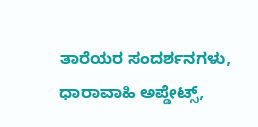ತಾರೆಯರ ಸಂದರ್ಶನಗಳು, ಧಾರಾವಾಹಿ ಅಪ್ಡೇಟ್ಸ್,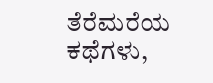ತೆರೆಮರೆಯ ಕಥೆಗಳು,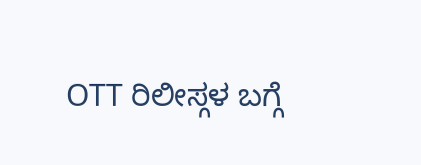OTT ರಿಲೀಸ್ಗಳ ಬಗ್ಗೆ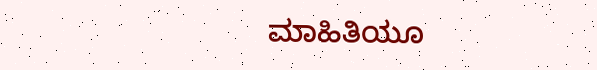ಮಾಹಿತಿಯೂ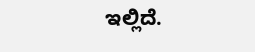ಇಲ್ಲಿದೆ.